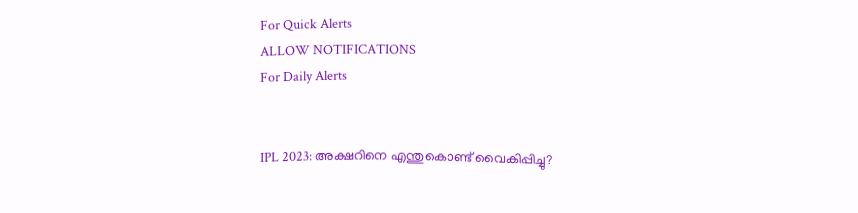For Quick Alerts
ALLOW NOTIFICATIONS
For Daily Alerts


IPL 2023: അക്ഷറിനെ എന്തുകൊണ്ട് വൈകിപ്പിച്ചു?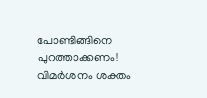പോണ്ടിങ്ങിനെ പുറത്താക്കണം! വിമര്‍ശനം ശക്തം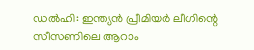ഡല്‍ഹി: ഇന്ത്യന്‍ പ്രീമിയര്‍ ലീഗിന്റെ സീസണിലെ ആറാം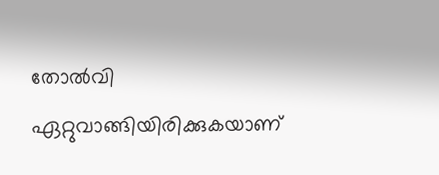തോല്‍വി ഏറ്റുവാങ്ങിയിരിക്കുകയാണ്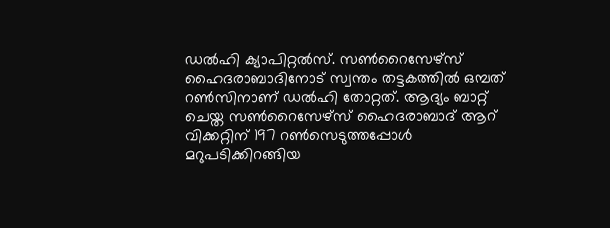ഡല്‍ഹി ക്യാപിറ്റല്‍സ്. സണ്‍റൈസേഴ്‌സ് ഹൈദരാബാദിനോട് സ്വന്തം തട്ടകത്തില്‍ ഒമ്പത് റണ്‍സിനാണ് ഡല്‍ഹി തോറ്റത്. ആദ്യം ബാറ്റ് ചെയ്ത സണ്‍റൈസേഴ്‌സ് ഹൈദരാബാദ് ആറ് വിക്കറ്റിന് 197 റണ്‍സെടുത്തപ്പോള്‍ മറുപടിക്കിറങ്ങിയ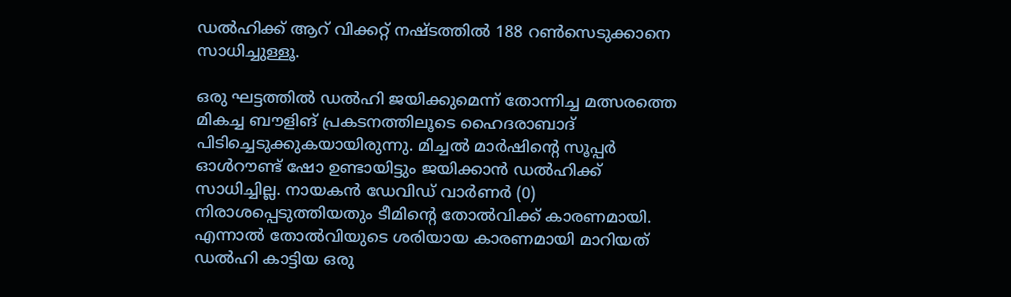ഡല്‍ഹിക്ക് ആറ് വിക്കറ്റ് നഷ്ടത്തില്‍ 188 റണ്‍സെടുക്കാനെ സാധിച്ചുള്ളൂ.

ഒരു ഘട്ടത്തില്‍ ഡല്‍ഹി ജയിക്കുമെന്ന് തോന്നിച്ച മത്സരത്തെ മികച്ച ബൗളിങ് പ്രകടനത്തിലൂടെ ഹൈദരാബാദ് പിടിച്ചെടുക്കുകയായിരുന്നു. മിച്ചല്‍ മാര്‍ഷിന്റെ സൂപ്പര്‍ ഓള്‍റൗണ്ട് ഷോ ഉണ്ടായിട്ടും ജയിക്കാന്‍ ഡല്‍ഹിക്ക് സാധിച്ചില്ല. നായകന്‍ ഡേവിഡ് വാര്‍ണര്‍ (0) നിരാശപ്പെടുത്തിയതും ടീമിന്റെ തോല്‍വിക്ക് കാരണമായി. എന്നാല്‍ തോല്‍വിയുടെ ശരിയായ കാരണമായി മാറിയത് ഡല്‍ഹി കാട്ടിയ ഒരു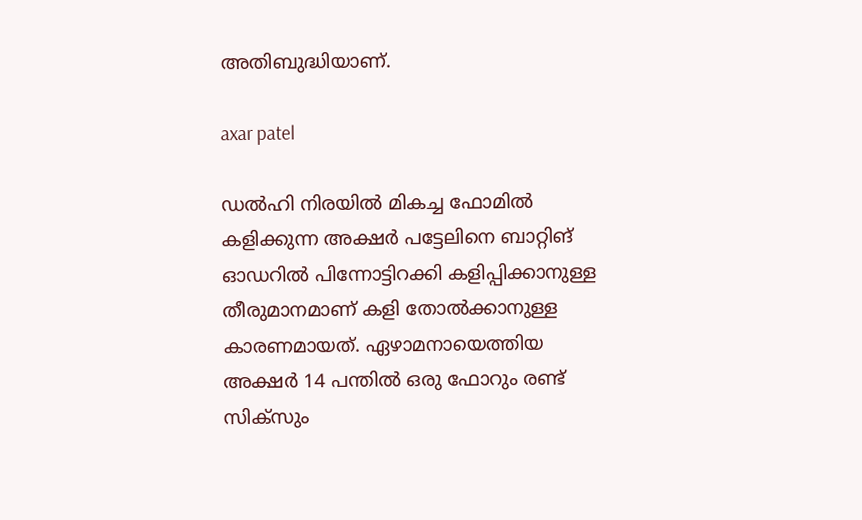അതിബുദ്ധിയാണ്.

axar patel

ഡല്‍ഹി നിരയില്‍ മികച്ച ഫോമില്‍ കളിക്കുന്ന അക്ഷര്‍ പട്ടേലിനെ ബാറ്റിങ് ഓഡറില്‍ പിന്നോട്ടിറക്കി കളിപ്പിക്കാനുള്ള തീരുമാനമാണ് കളി തോല്‍ക്കാനുള്ള കാരണമായത്. ഏഴാമനായെത്തിയ അക്ഷര്‍ 14 പന്തില്‍ ഒരു ഫോറും രണ്ട് സിക്‌സും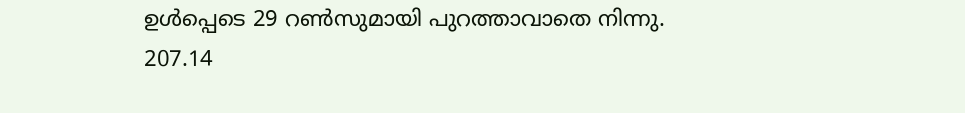ഉള്‍പ്പെടെ 29 റണ്‍സുമായി പുറത്താവാതെ നിന്നു. 207.14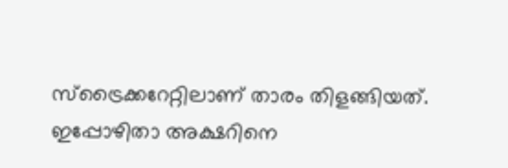സ്‌ട്രൈക്കറേറ്റിലാണ് താരം തിളങ്ങിയത്. ഇപ്പോഴിതാ അക്ഷറിനെ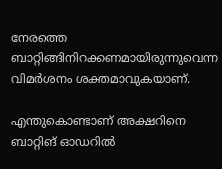നേരത്തെ ബാറ്റിങ്ങിനിറക്കണമായിരുന്നുവെന്ന വിമര്‍ശനം ശക്തമാവുകയാണ്.

എന്തുകൊണ്ടാണ് അക്ഷറിനെ ബാറ്റിങ് ഓഡറില്‍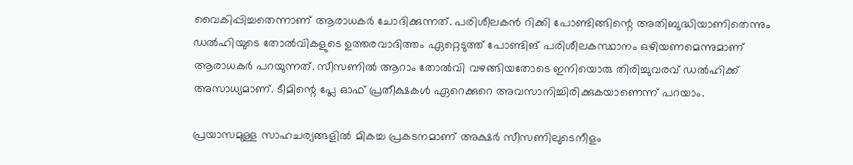വൈകിപ്പിച്ചതെന്നാണ് ആരാധകര്‍ ചോദിക്കുന്നത്. പരിശീലകന്‍ റിക്കി പോണ്ടിങ്ങിന്റെ അതിബുദ്ധിയാണിതെന്നും ഡല്‍ഹിയുടെ തോല്‍വികളുടെ ഉത്തരവാദിത്തം ഏറ്റെടുത്ത് പോണ്ടിങ് പരിശീലകസ്ഥാനം ഒഴിയണമെന്നുമാണ് ആരാധകര്‍ പറയുന്നത്. സീസണില്‍ ആറാം തോല്‍വി വഴങ്ങിയതോടെ ഇനിയൊരു തിരിച്ചുവരവ് ഡല്‍ഹിക്ക് അസാധ്യമാണ്. ടീമിന്റെ പ്ലേ ഓഫ് പ്രതീക്ഷകള്‍ ഏറെക്കുറെ അവസാനിച്ചിരിക്കുകയാണെന്ന് പറയാം.

പ്രയാസമുള്ള സാഹചര്യങ്ങളില്‍ മികച്ച പ്രകടനമാണ് അക്ഷര്‍ സീസണിലുടെനീളം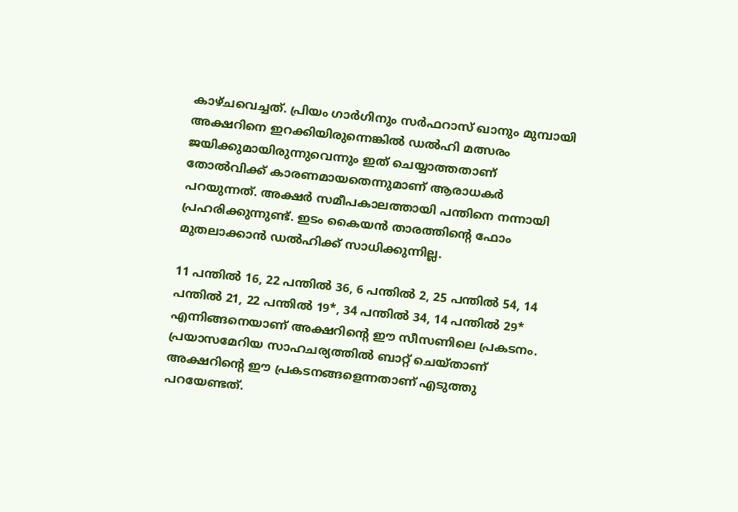കാഴ്ചവെച്ചത്. പ്രിയം ഗാര്‍ഗിനും സര്‍ഫറാസ് ഖാനും മുമ്പായി അക്ഷറിനെ ഇറക്കിയിരുന്നെങ്കില്‍ ഡല്‍ഹി മത്സരം ജയിക്കുമായിരുന്നുവെന്നും ഇത് ചെയ്യാത്തതാണ് തോല്‍വിക്ക് കാരണമായതെന്നുമാണ് ആരാധകര്‍ പറയുന്നത്. അക്ഷര്‍ സമീപകാലത്തായി പന്തിനെ നന്നായി പ്രഹരിക്കുന്നുണ്ട്. ഇടം കൈയന്‍ താരത്തിന്റെ ഫോം മുതലാക്കാന്‍ ഡല്‍ഹിക്ക് സാധിക്കുന്നില്ല.

11 പന്തില്‍ 16, 22 പന്തില്‍ 36, 6 പന്തില്‍ 2, 25 പന്തില്‍ 54, 14 പന്തില്‍ 21, 22 പന്തില്‍ 19*, 34 പന്തില്‍ 34, 14 പന്തില്‍ 29* എന്നിങ്ങനെയാണ് അക്ഷറിന്റെ ഈ സീസണിലെ പ്രകടനം. പ്രയാസമേറിയ സാഹചര്യത്തില്‍ ബാറ്റ് ചെയ്താണ് അക്ഷറിന്റെ ഈ പ്രകടനങ്ങളെന്നതാണ് എടുത്തു പറയേണ്ടത്.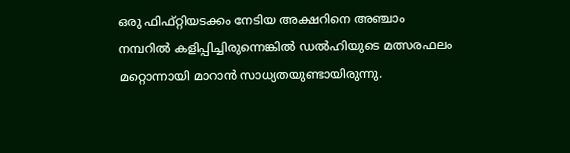ഒരു ഫിഫ്റ്റിയടക്കം നേടിയ അക്ഷറിനെ അഞ്ചാം നമ്പറില്‍ കളിപ്പിച്ചിരുന്നെങ്കില്‍ ഡല്‍ഹിയുടെ മത്സരഫലം മറ്റൊന്നായി മാറാന്‍ സാധ്യതയുണ്ടായിരുന്നു.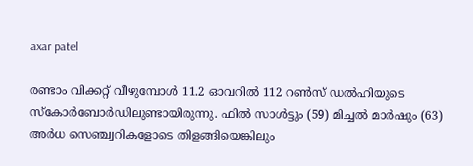axar patel

രണ്ടാം വിക്കറ്റ് വീഴുമ്പോള്‍ 11.2 ഓവറില്‍ 112 റണ്‍സ് ഡല്‍ഹിയുടെ സ്‌കോര്‍ബോര്‍ഡിലുണ്ടായിരുന്നു. ഫില്‍ സാള്‍ട്ടും (59) മിച്ചല്‍ മാര്‍ഷും (63) അര്‍ധ സെഞ്ച്വറികളോടെ തിളങ്ങിയെങ്കിലും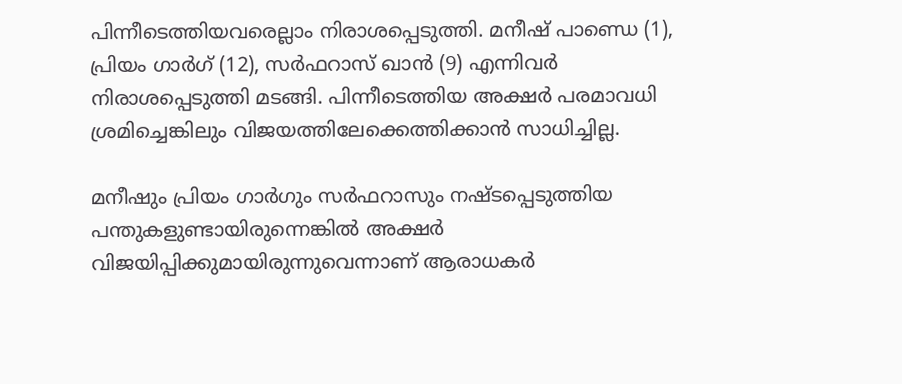പിന്നീടെത്തിയവരെല്ലാം നിരാശപ്പെടുത്തി. മനീഷ് പാണ്ഡെ (1), പ്രിയം ഗാര്‍ഗ് (12), സര്‍ഫറാസ് ഖാന്‍ (9) എന്നിവര്‍ നിരാശപ്പെടുത്തി മടങ്ങി. പിന്നീടെത്തിയ അക്ഷര്‍ പരമാവധി ശ്രമിച്ചെങ്കിലും വിജയത്തിലേക്കെത്തിക്കാന്‍ സാധിച്ചില്ല.

മനീഷും പ്രിയം ഗാര്‍ഗും സര്‍ഫറാസും നഷ്ടപ്പെടുത്തിയ പന്തുകളുണ്ടായിരുന്നെങ്കില്‍ അക്ഷര്‍ വിജയിപ്പിക്കുമായിരുന്നുവെന്നാണ് ആരാധകര്‍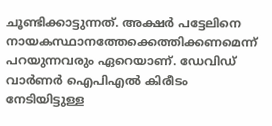ചൂണ്ടിക്കാട്ടുന്നത്. അക്ഷര്‍ പട്ടേലിനെ നായകസ്ഥാനത്തേക്കെത്തിക്കണമെന്ന് പറയുന്നവരും ഏറെയാണ്. ഡേവിഡ് വാര്‍ണര്‍ ഐപിഎല്‍ കിരീടം നേടിയിട്ടുള്ള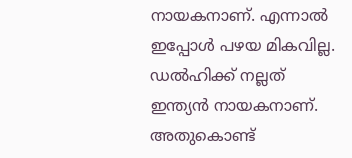നായകനാണ്. എന്നാല്‍ ഇപ്പോള്‍ പഴയ മികവില്ല. ഡല്‍ഹിക്ക് നല്ലത് ഇന്ത്യന്‍ നായകനാണ്. അതുകൊണ്ട്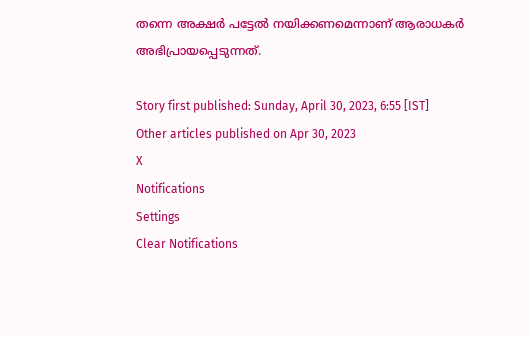തന്നെ അക്ഷര്‍ പട്ടേല്‍ നയിക്കണമെന്നാണ് ആരാധകര്‍ അഭിപ്രായപ്പെടുന്നത്.

Story first published: Sunday, April 30, 2023, 6:55 [IST]
Other articles published on Apr 30, 2023
X
Notifications
Settings
Clear Notifications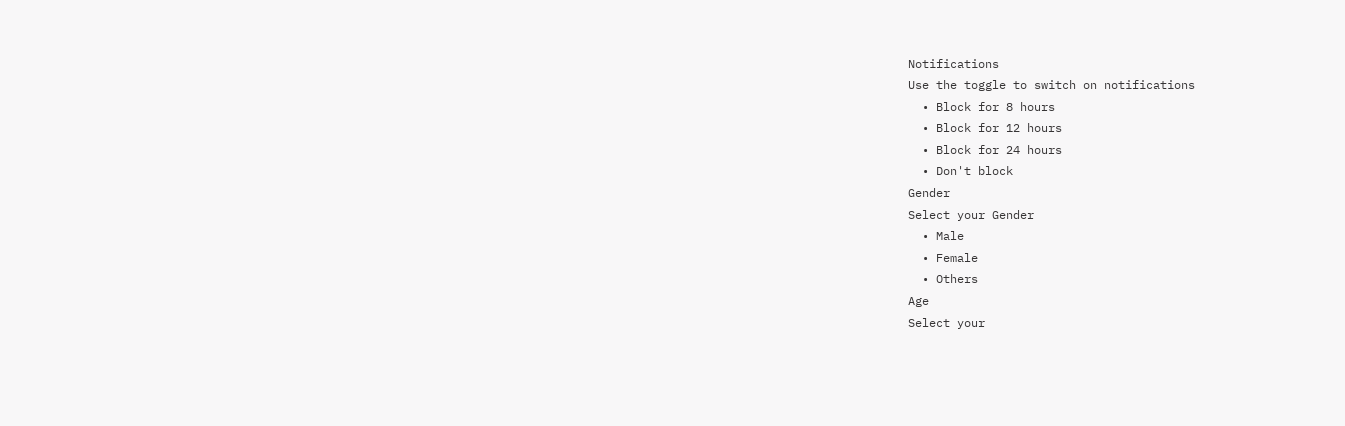Notifications
Use the toggle to switch on notifications
  • Block for 8 hours
  • Block for 12 hours
  • Block for 24 hours
  • Don't block
Gender
Select your Gender
  • Male
  • Female
  • Others
Age
Select your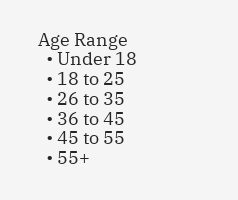Age Range
  • Under 18
  • 18 to 25
  • 26 to 35
  • 36 to 45
  • 45 to 55
  • 55+